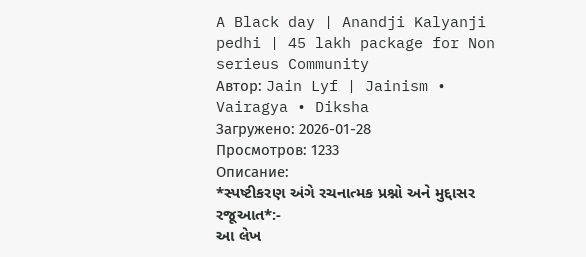A Black day | Anandji Kalyanji pedhi | 45 lakh package for Non serieus Community
Автор: Jain Lyf | Jainism • Vairagya • Diksha
Загружено: 2026-01-28
Просмотров: 1233
Описание:
*સ્પષ્ટીકરણ અંગે રચનાત્મક પ્રશ્નો અને મુદ્દાસર રજૂઆત*:-
આ લેખ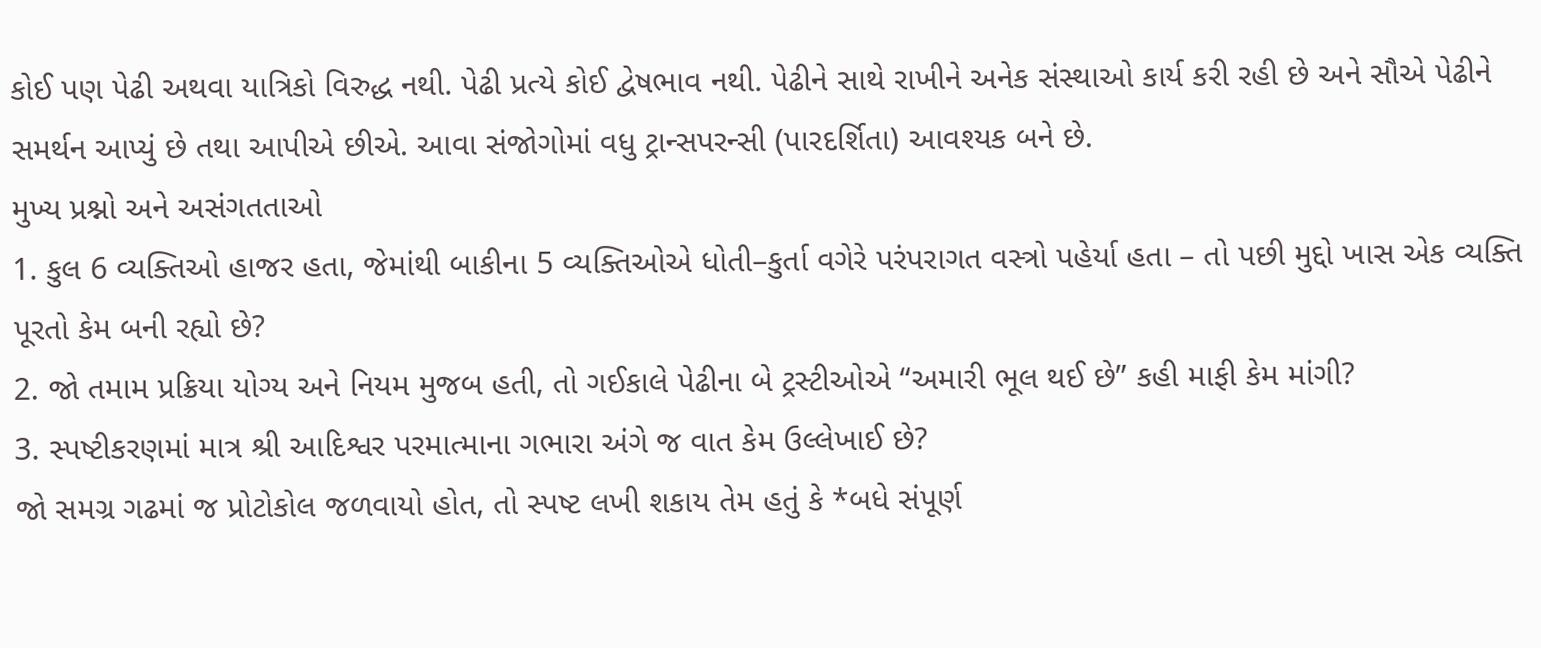કોઈ પણ પેઢી અથવા યાત્રિકો વિરુદ્ધ નથી. પેઢી પ્રત્યે કોઈ દ્વેષભાવ નથી. પેઢીને સાથે રાખીને અનેક સંસ્થાઓ કાર્ય કરી રહી છે અને સૌએ પેઢીને સમર્થન આપ્યું છે તથા આપીએ છીએ. આવા સંજોગોમાં વધુ ટ્રાન્સપરન્સી (પારદર્શિતા) આવશ્યક બને છે.
મુખ્ય પ્રશ્નો અને અસંગતતાઓ
1. કુલ 6 વ્યક્તિઓ હાજર હતા, જેમાંથી બાકીના 5 વ્યક્તિઓએ ધોતી–કુર્તા વગેરે પરંપરાગત વસ્ત્રો પહેર્યા હતા – તો પછી મુદ્દો ખાસ એક વ્યક્તિ પૂરતો કેમ બની રહ્યો છે?
2. જો તમામ પ્રક્રિયા યોગ્ય અને નિયમ મુજબ હતી, તો ગઈકાલે પેઢીના બે ટ્રસ્ટીઓએ “અમારી ભૂલ થઈ છે” કહી માફી કેમ માંગી?
3. સ્પષ્ટીકરણમાં માત્ર શ્રી આદિશ્વર પરમાત્માના ગભારા અંગે જ વાત કેમ ઉલ્લેખાઈ છે?
જો સમગ્ર ગઢમાં જ પ્રોટોકોલ જળવાયો હોત, તો સ્પષ્ટ લખી શકાય તેમ હતું કે *બધે સંપૂર્ણ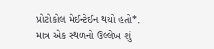પ્રોટોકોલ મેઈન્ટેઈન થયો હતો*.
માત્ર એક સ્થળનો ઉલ્લેખ શું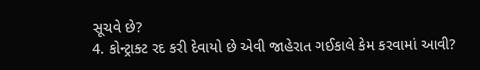સૂચવે છે?
4. કોન્ટ્રાક્ટ રદ કરી દેવાયો છે એવી જાહેરાત ગઈકાલે કેમ કરવામાં આવી?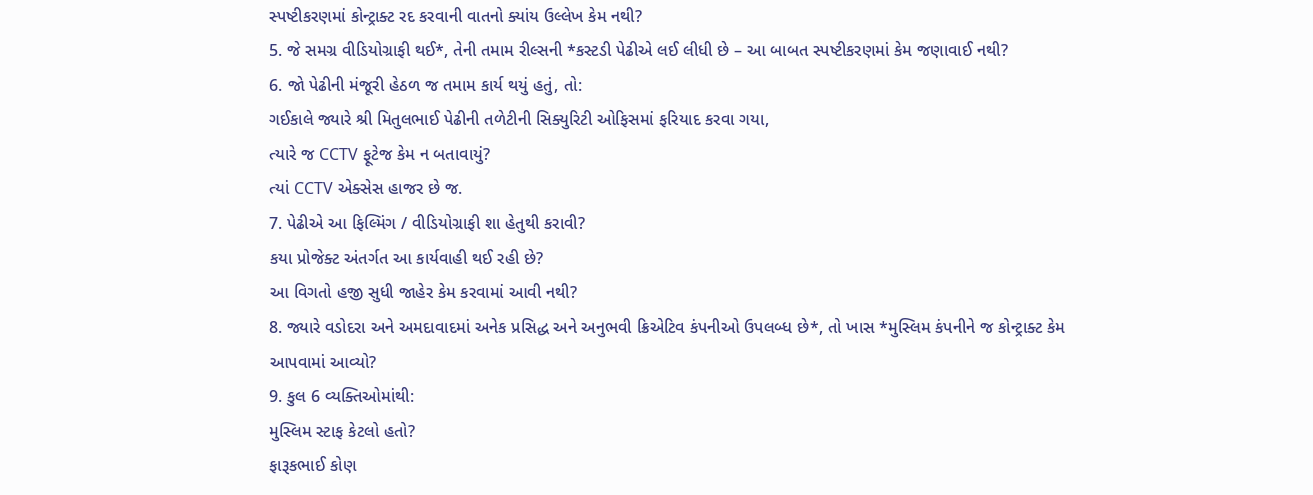સ્પષ્ટીકરણમાં કોન્ટ્રાક્ટ રદ કરવાની વાતનો ક્યાંય ઉલ્લેખ કેમ નથી?
5. જે સમગ્ર વીડિયોગ્રાફી થઈ*, તેની તમામ રીલ્સની *કસ્ટડી પેઢીએ લઈ લીધી છે – આ બાબત સ્પષ્ટીકરણમાં કેમ જણાવાઈ નથી?
6. જો પેઢીની મંજૂરી હેઠળ જ તમામ કાર્ય થયું હતું, તો:
ગઈકાલે જ્યારે શ્રી મિતુલભાઈ પેઢીની તળેટીની સિક્યુરિટી ઓફિસમાં ફરિયાદ કરવા ગયા,
ત્યારે જ CCTV ફૂટેજ કેમ ન બતાવાયું?
ત્યાં CCTV એક્સેસ હાજર છે જ.
7. પેઢીએ આ ફિલ્મિંગ / વીડિયોગ્રાફી શા હેતુથી કરાવી?
કયા પ્રોજેક્ટ અંતર્ગત આ કાર્યવાહી થઈ રહી છે?
આ વિગતો હજી સુધી જાહેર કેમ કરવામાં આવી નથી?
8. જ્યારે વડોદરા અને અમદાવાદમાં અનેક પ્રસિદ્ધ અને અનુભવી ક્રિએટિવ કંપનીઓ ઉપલબ્ધ છે*, તો ખાસ *મુસ્લિમ કંપનીને જ કોન્ટ્રાક્ટ કેમ આપવામાં આવ્યો?
9. કુલ 6 વ્યક્તિઓમાંથી:
મુસ્લિમ સ્ટાફ કેટલો હતો?
ફારૂકભાઈ કોણ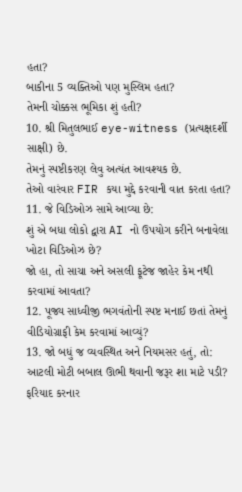હતા?
બાકીના 5 વ્યક્તિઓ પણ મુસ્લિમ હતા?
તેમની ચોક્કસ ભૂમિકા શું હતી?
10. શ્રી મિતુલભાઈ eye-witness (પ્રત્યક્ષદર્શી સાક્ષી) છે.
તેમનું સ્પષ્ટીકરણ લેવુ અત્યંત આવશ્યક છે.
તેઓ વારંવાર FIR કયા મુદ્દે કરવાની વાત કરતા હતા?
11. જે વિડિઓઝ સામે આવ્યા છે:
શું એ બધા લોકો દ્વારા AI નો ઉપયોગ કરીને બનાવેલા ખોટા વિડિઓઝ છે?
જો હા, તો સાચા અને અસલી ફૂટેજ જાહેર કેમ નથી કરવામાં આવતા?
12. પૂજ્ય સાધ્વીજી ભગવંતોની સ્પષ્ટ મનાઈ છતાં તેમનું વીડિયોગ્રાફી કેમ કરવામાં આવ્યું?
13. જો બધું જ વ્યવસ્થિત અને નિયમસર હતું, તો:
આટલી મોટી બબાલ ઊભી થવાની જરૂર શા માટે પડી?
ફરિયાદ કરનાર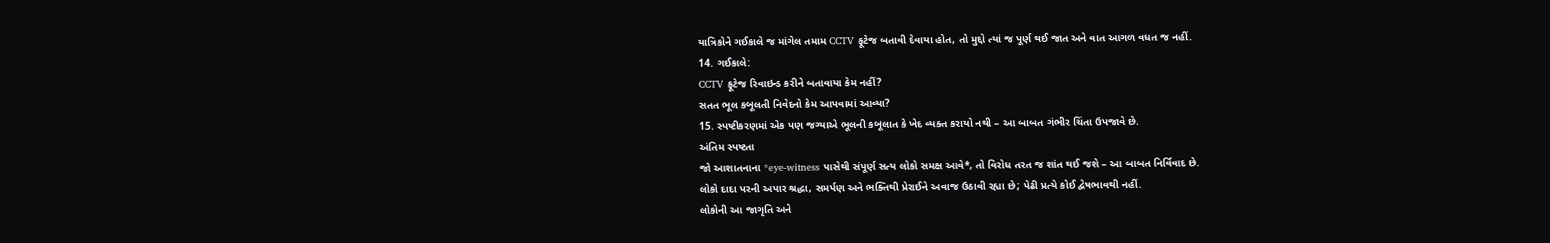યાત્રિકોને ગઈકાલે જ માંગેલ તમામ CCTV ફૂટેજ બતાવી દેવાયા હોત, તો મુદ્દો ત્યાં જ પૂર્ણ થઈ જાત અને વાત આગળ વધત જ નહીં.
14. ગઈકાલે:
CCTV ફૂટેજ રિવાઇન્ડ કરીને બતાવાયા કેમ નહીં?
સતત ભૂલ કબૂલતી નિવેદનો કેમ આપવામાં આવ્યા?
15. સ્પષ્ટીકરણમાં એક પણ જગ્યાએ ભૂલની કબૂલાત કે ખેદ વ્યક્ત કરાયો નથી – આ બાબત ગંભીર ચિંતા ઉપજાવે છે.
અંતિમ સ્પષ્ટતા
જો આશાતનાના *eye-witness પાસેથી સંપૂર્ણ સત્ય લોકો સમક્ષ આવે*, તો વિરોધ તરત જ શાંત થઈ જશે – આ બાબત નિર્વિવાદ છે.
લોકો દાદા પરની અપાર શ્રદ્ધા, સમર્પણ અને ભક્તિથી પ્રેરાઈને અવાજ ઉઠાવી રહ્યા છે; પેઢી પ્રત્યે કોઈ દ્વેષભાવથી નહીં.
લોકોની આ જાગૃતિ અને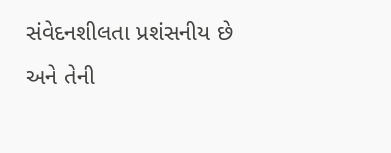સંવેદનશીલતા પ્રશંસનીય છે અને તેની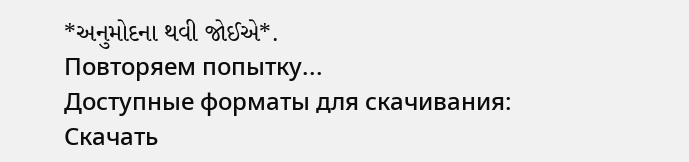*અનુમોદના થવી જોઈએ*.
Повторяем попытку...
Доступные форматы для скачивания:
Скачать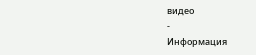видео
-
Информация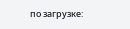по загрузке: